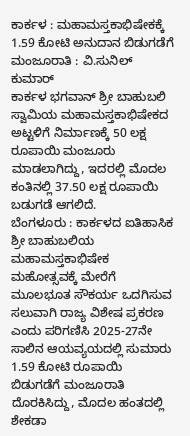ಕಾರ್ಕಳ : ಮಹಾಮಸ್ತಕಾಭಿಷೇಕಕ್ಕೆ 1.59 ಕೋಟಿ ಅನುದಾನ ಬಿಡುಗಡೆಗೆ ಮಂಜೂರಾತಿ : ವಿ.ಸುನಿಲ್ ಕುಮಾರ್
ಕಾರ್ಕಳ ಭಗವಾನ್ ಶ್ರೀ ಬಾಹುಬಲಿ ಸ್ವಾಮಿಯ ಮಹಾಮಸ್ತಕಾಭಿಷೇಕದ ಅಟ್ಟಳಿಗೆ ನಿರ್ಮಾಣಕ್ಕೆ 50 ಲಕ್ಷ ರೂಪಾಯಿ ಮಂಜೂರು ಮಾಡಲಾಗಿದ್ದು, ಇದರಲ್ಲಿ ಮೊದಲ ಕಂತಿನಲ್ಲಿ 37.50 ಲಕ್ಷ ರೂಪಾಯಿ ಬಡುಗಡೆ ಆಗಲಿದೆ.
ಬೆಂಗಳೂರು : ಕಾರ್ಕಳದ ಐತಿಹಾಸಿಕ ಶ್ರೀ ಬಾಹುಬಲಿಯ ಮಹಾಮಸ್ತಕಾಭಿಷೇಕ ಮಹೋತ್ಸವಕ್ಕೆ ಮೇರೆಗೆ ಮೂಲಭೂತ ಸೌಕರ್ಯ ಒದಗಿಸುವ ಸಲುವಾಗಿ ರಾಜ್ಯ ವಿಶೇಷ ಪ್ರಕರಣ ಎಂದು ಪರಿಗಣಿಸಿ 2025-27ನೇ ಸಾಲಿನ ಆಯವ್ಯಯದಲ್ಲಿ ಸುಮಾರು 1.59 ಕೋಟಿ ರೂಪಾಯಿ ಬಿಡುಗಡೆಗೆ ಮಂಜೂರಾತಿ ದೊರಕಿಸಿದ್ದು, ಮೊದಲ ಹಂತದಲ್ಲಿ ಶೇಕಡಾ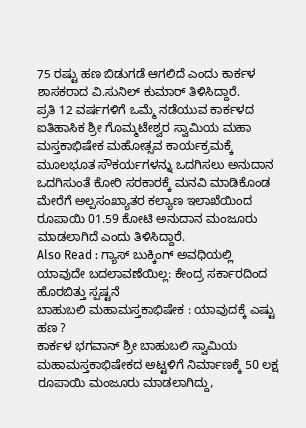75 ರಷ್ಟು ಹಣ ಬಿಡುಗಡೆ ಆಗಲಿದೆ ಎಂದು ಕಾರ್ಕಳ ಶಾಸಕರಾದ ವಿ.ಸುನಿಲ್ ಕುಮಾರ್ ತಿಳಿಸಿದ್ದಾರೆ.
ಪ್ರತಿ 12 ವರ್ಷಗಳಿಗೆ ಒಮ್ಮೆ ನಡೆಯುವ ಕಾರ್ಕಳದ ಐತಿಹಾಸಿಕ ಶ್ರೀ ಗೊಮ್ಮಟೇಶ್ವರ ಸ್ವಾಮಿಯ ಮಹಾ ಮಸ್ತಕಾಭಿಷೇಕ ಮಹೋತ್ಸವ ಕಾರ್ಯಕ್ರಮಕ್ಕೆ ಮೂಲಭೂತ ಸೌಕರ್ಯಗಳನ್ನು ಒದಗಿಸಲು ಅನುದಾನ ಒದಗಿಸುಂತೆ ಕೋರಿ ಸರಕಾರಕ್ಕೆ ಮನವಿ ಮಾಡಿಕೊಂಡ ಮೇರೆಗೆ ಅಲ್ಪಸಂಖ್ಯಾತರ ಕಲ್ಯಾಣ ಇಲಾಖೆಯಿಂದ ರೂಪಾಯಿ 01.59 ಕೋಟಿ ಅನುದಾನ ಮಂಜೂರು ಮಾಡಲಾಗಿದೆ ಎಂದು ತಿಳಿಸಿದ್ದಾರೆ.
Also Read : ಗ್ಯಾಸ್ ಬುಕ್ಕಿಂಗ್ ಅವಧಿಯಲ್ಲಿ ಯಾವುದೇ ಬದಲಾವಣೆಯಿಲ್ಲ: ಕೇಂದ್ರ ಸರ್ಕಾರದಿಂದ ಹೊರಬಿತ್ತು ಸ್ಪಷ್ಟನೆ
ಬಾಹುಬಲಿ ಮಹಾಮಸ್ತಕಾಭಿಷೇಕ : ಯಾವುದಕ್ಕೆ ಎಷ್ಟು ಹಣ ?
ಕಾರ್ಕಳ ಭಗವಾನ್ ಶ್ರೀ ಬಾಹುಬಲಿ ಸ್ವಾಮಿಯ ಮಹಾಮಸ್ತಕಾಭಿಷೇಕದ ಅಟ್ಟಳಿಗೆ ನಿರ್ಮಾಣಕ್ಕೆ 50 ಲಕ್ಷ ರೂಪಾಯಿ ಮಂಜೂರು ಮಾಡಲಾಗಿದ್ದು,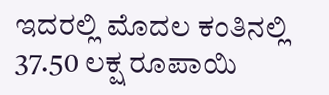ಇದರಲ್ಲಿ ಮೊದಲ ಕಂತಿನಲ್ಲಿ 37.50 ಲಕ್ಷ ರೂಪಾಯಿ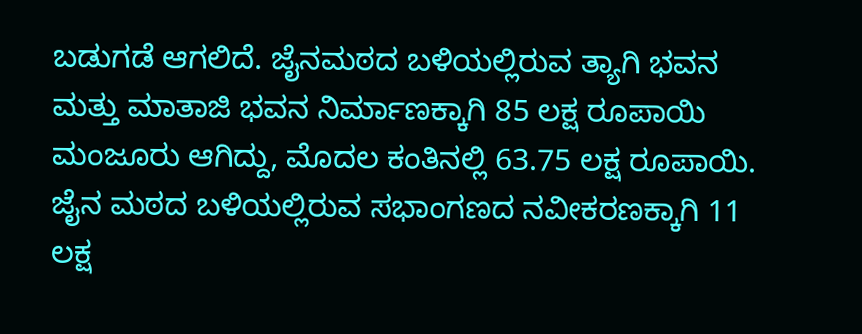ಬಡುಗಡೆ ಆಗಲಿದೆ. ಜೈನಮಠದ ಬಳಿಯಲ್ಲಿರುವ ತ್ಯಾಗಿ ಭವನ ಮತ್ತು ಮಾತಾಜಿ ಭವನ ನಿರ್ಮಾಣಕ್ಕಾಗಿ 85 ಲಕ್ಷ ರೂಪಾಯಿ ಮಂಜೂರು ಆಗಿದ್ದು, ಮೊದಲ ಕಂತಿನಲ್ಲಿ 63.75 ಲಕ್ಷ ರೂಪಾಯಿ. ಜೈನ ಮಠದ ಬಳಿಯಲ್ಲಿರುವ ಸಭಾಂಗಣದ ನವೀಕರಣಕ್ಕಾಗಿ 11 ಲಕ್ಷ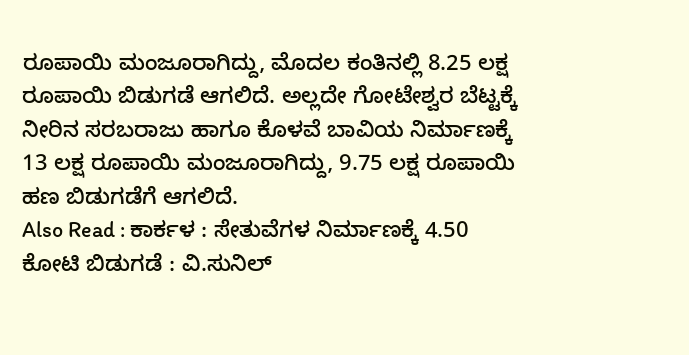ರೂಪಾಯಿ ಮಂಜೂರಾಗಿದ್ದು, ಮೊದಲ ಕಂತಿನಲ್ಲಿ 8.25 ಲಕ್ಷ ರೂಪಾಯಿ ಬಿಡುಗಡೆ ಆಗಲಿದೆ. ಅಲ್ಲದೇ ಗೋಟೇಶ್ವರ ಬೆಟ್ಟಕ್ಕೆ ನೀರಿನ ಸರಬರಾಜು ಹಾಗೂ ಕೊಳವೆ ಬಾವಿಯ ನಿರ್ಮಾಣಕ್ಕೆ 13 ಲಕ್ಷ ರೂಪಾಯಿ ಮಂಜೂರಾಗಿದ್ದು, 9.75 ಲಕ್ಷ ರೂಪಾಯಿ ಹಣ ಬಿಡುಗಡೆಗೆ ಆಗಲಿದೆ.
Also Read : ಕಾರ್ಕಳ : ಸೇತುವೆಗಳ ನಿರ್ಮಾಣಕ್ಕೆ 4.50 ಕೋಟಿ ಬಿಡುಗಡೆ : ವಿ.ಸುನಿಲ್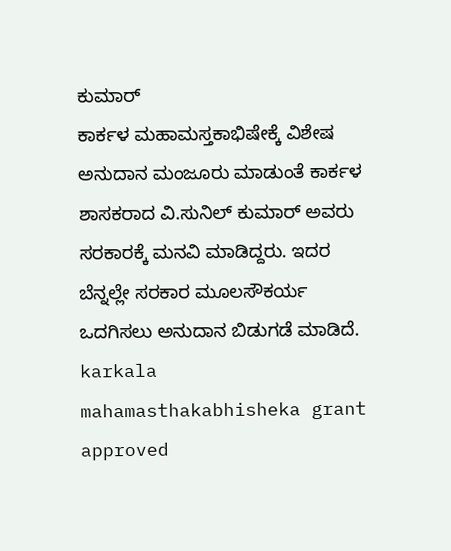ಕುಮಾರ್
ಕಾರ್ಕಳ ಮಹಾಮಸ್ತಕಾಭಿಷೇಕ್ಕೆ ವಿಶೇಷ ಅನುದಾನ ಮಂಜೂರು ಮಾಡುಂತೆ ಕಾರ್ಕಳ ಶಾಸಕರಾದ ವಿ.ಸುನಿಲ್ ಕುಮಾರ್ ಅವರು ಸರಕಾರಕ್ಕೆ ಮನವಿ ಮಾಡಿದ್ದರು. ಇದರ ಬೆನ್ನಲ್ಲೇ ಸರಕಾರ ಮೂಲಸೌಕರ್ಯ ಒದಗಿಸಲು ಅನುದಾನ ಬಿಡುಗಡೆ ಮಾಡಿದೆ.
karkala mahamasthakabhisheka grant approved